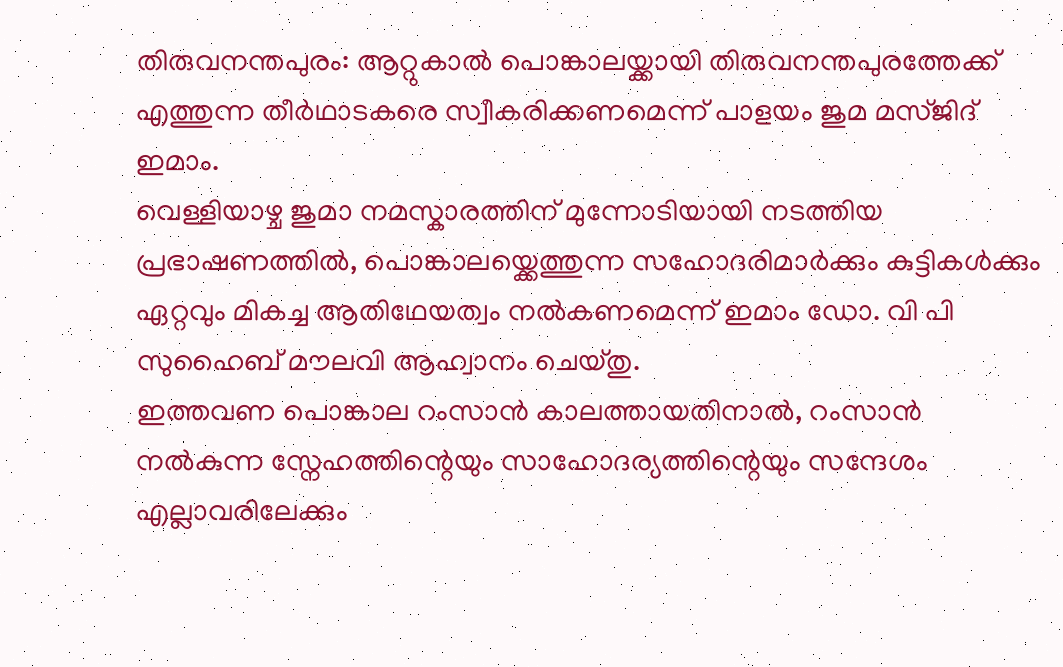തിരുവനന്തപുരം: ആറ്റുകാൽ പൊങ്കാലയ്ക്കായി തിരുവനന്തപുരത്തേക്ക് എത്തുന്ന തീർഥാടകരെ സ്വീകരിക്കണമെന്ന് പാളയം ജുമ മസ്ജിദ് ഇമാം.
വെള്ളിയാഴ്ച ജുമാ നമസ്കാരത്തിന് മുന്നോടിയായി നടത്തിയ പ്രഭാഷണത്തിൽ, പൊങ്കാലയ്ക്കെത്തുന്ന സഹോദരിമാർക്കും കുട്ടികൾക്കും ഏറ്റവും മികച്ച ആതിഥേയത്വം നൽകണമെന്ന് ഇമാം ഡോ. വി പി സുഹൈബ് മൗലവി ആഹ്വാനം ചെയ്തു.
ഇത്തവണ പൊങ്കാല റംസാൻ കാലത്തായതിനാൽ, റംസാൻ നൽകുന്ന സ്നേഹത്തിന്റെയും സാഹോദര്യത്തിന്റെയും സന്ദേശം എല്ലാവരിലേക്കും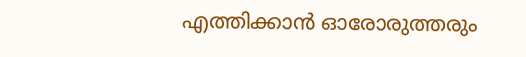എത്തിക്കാൻ ഓരോരുത്തരും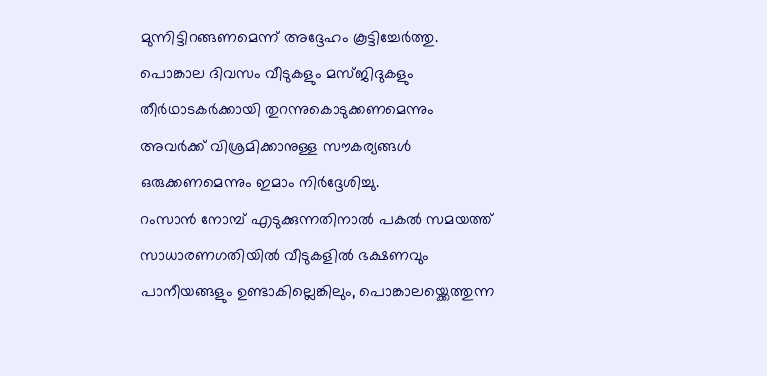മുന്നിട്ടിറങ്ങണമെന്ന് അദ്ദേഹം കൂട്ടിച്ചേർത്തു.
പൊങ്കാല ദിവസം വീടുകളും മസ്ജിദുകളും തീർഥാടകർക്കായി തുറന്നുകൊടുക്കണമെന്നും അവർക്ക് വിശ്രമിക്കാനുള്ള സൗകര്യങ്ങൾ ഒരുക്കണമെന്നും ഇമാം നിർദ്ദേശിച്ചു.
റംസാൻ നോമ്പ് എടുക്കുന്നതിനാൽ പകൽ സമയത്ത് സാധാരണഗതിയിൽ വീടുകളിൽ ഭക്ഷണവും പാനീയങ്ങളും ഉണ്ടാകില്ലെങ്കിലും, പൊങ്കാലയ്ക്കെത്തുന്ന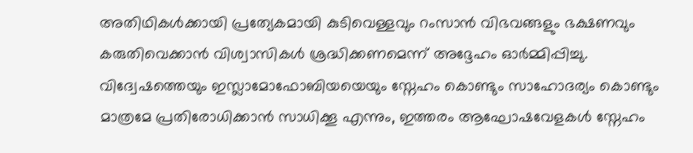അതിഥികൾക്കായി പ്രത്യേകമായി കുടിവെള്ളവും റംസാൻ വിഭവങ്ങളും ഭക്ഷണവും കരുതിവെക്കാൻ വിശ്വാസികൾ ശ്രദ്ധിക്കണമെന്ന് അദ്ദേഹം ഓർമ്മിപ്പിച്ചു.
വിദ്വേഷത്തെയും ഇസ്ലാമോഫോബിയയെയും സ്നേഹം കൊണ്ടും സാഹോദര്യം കൊണ്ടും മാത്രമേ പ്രതിരോധിക്കാൻ സാധിക്കൂ എന്നും, ഇത്തരം ആഘോഷവേളകൾ സ്നേഹം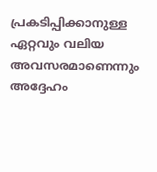പ്രകടിപ്പിക്കാനുള്ള ഏറ്റവും വലിയ അവസരമാണെന്നും അദ്ദേഹം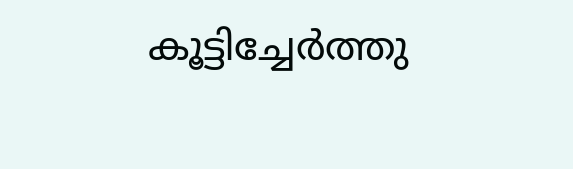കൂട്ടിച്ചേർത്തു